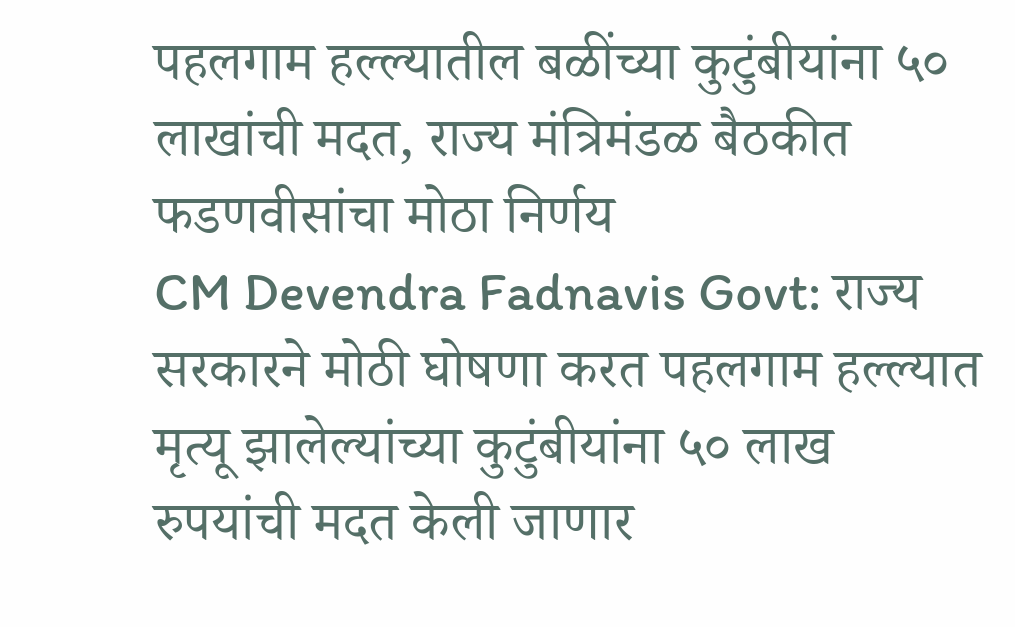पहलगाम हल्ल्यातील बळींच्या कुटुंबीयांना ५० लाखांची मदत, राज्य मंत्रिमंडळ बैठकीत फडणवीसांचा मोठा निर्णय
CM Devendra Fadnavis Govt: राज्य सरकारने मोठी घोषणा करत पहलगाम हल्ल्यात मृत्यू झालेल्यांच्या कुटुंबीयांना ५० लाख रुपयांची मदत केली जाणार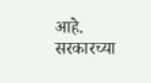आहे. सरकारच्या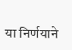या निर्णयाने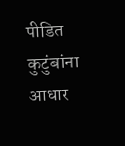पीडित कुटुंबांना आधार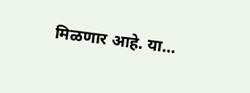मिळणार आहे. या…